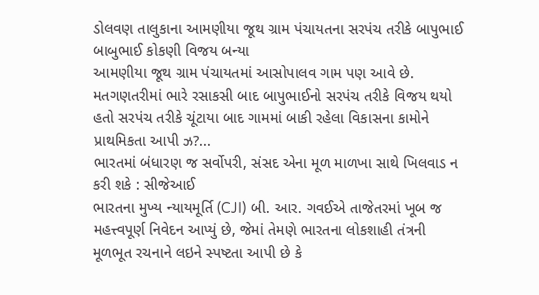ડોલવણ તાલુકાના આમણીયા જૂથ ગ્રામ પંચાયતના સરપંચ તરીકે બાપુભાઈ બાબુભાઈ કોકણી વિજય બન્યા
આમણીયા જૂથ ગ્રામ પંચાયતમાં આસોપાલવ ગામ પણ આવે છે. મતગણતરીમાં ભારે રસાકસી બાદ બાપુભાઈનો સરપંચ તરીકે વિજય થયો હતો સરપંચ તરીકે ચૂંટાયા બાદ ગામમાં બાકી રહેલા વિકાસના કામોને પ્રાથમિકતા આપી ઝ?...
ભારતમાં બંધારણ જ સર્વોપરી, સંસદ એના મૂળ માળખા સાથે ખિલવાડ ન કરી શકે : સીજેઆઈ
ભારતના મુખ્ય ન્યાયમૂર્તિ (CJI) બી. આર. ગવઈએ તાજેતરમાં ખૂબ જ મહત્ત્વપૂર્ણ નિવેદન આપ્યું છે, જેમાં તેમણે ભારતના લોકશાહી તંત્રની મૂળભૂત રચનાને લઇને સ્પષ્ટતા આપી છે કે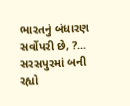ભારતનું બંધારણ સર્વોપરી છે, ?...
સરસપુરમાં બની રહ્યો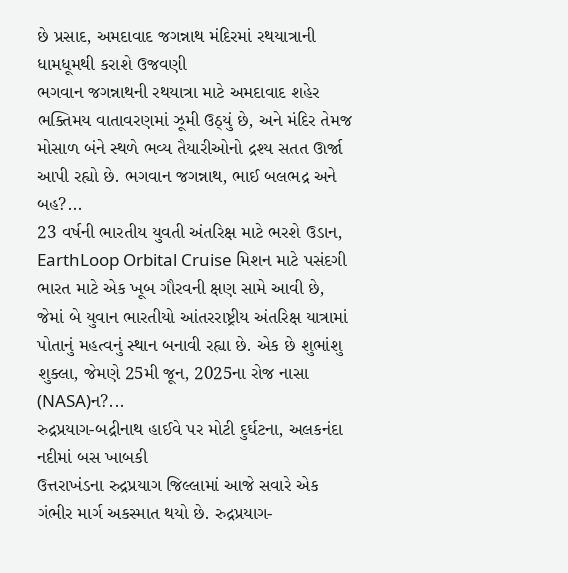છે પ્રસાદ, અમદાવાદ જગન્નાથ મંદિરમાં રથયાત્રાની ધામધૂમથી કરાશે ઉજવણી
ભગવાન જગન્નાથની રથયાત્રા માટે અમદાવાદ શહેર ભક્તિમય વાતાવરણમાં ઝૂમી ઉઠ્યું છે, અને મંદિર તેમજ મોસાળ બંને સ્થળે ભવ્ય તૈયારીઓનો દ્રશ્ય સતત ઊર્જા આપી રહ્યો છે. ભગવાન જગન્નાથ, ભાઈ બલભદ્ર અને બહ?...
23 વર્ષની ભારતીય યુવતી અંતરિક્ષ માટે ભરશે ઉડાન, EarthLoop Orbital Cruise મિશન માટે પસંદગી
ભારત માટે એક ખૂબ ગૌરવની ક્ષણ સામે આવી છે, જેમાં બે યુવાન ભારતીયો આંતરરાષ્ટ્રીય અંતરિક્ષ યાત્રામાં પોતાનું મહત્વનું સ્થાન બનાવી રહ્યા છે. એક છે શુભાંશુ શુક્લા, જેમણે 25મી જૂન, 2025ના રોજ નાસા (NASA)ન?...
રુદ્રપ્રયાગ-બદ્રીનાથ હાઈવે પર મોટી દુર્ઘટના, અલકનંદા નદીમાં બસ ખાબકી
ઉત્તરાખંડના રુદ્રપ્રયાગ જિલ્લામાં આજે સવારે એક ગંભીર માર્ગ અકસ્માત થયો છે. રુદ્રપ્રયાગ-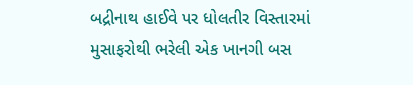બદ્રીનાથ હાઈવે પર ધોલતીર વિસ્તારમાં મુસાફરોથી ભરેલી એક ખાનગી બસ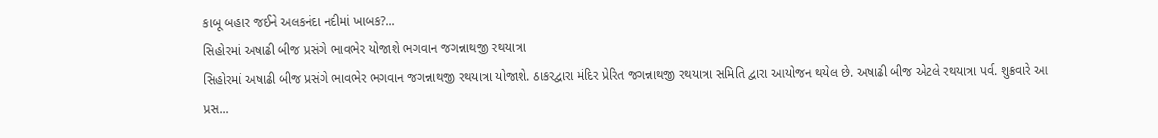કાબૂ બહાર જઈને અલકનંદા નદીમાં ખાબક?...
સિહોરમાં અષાઢી બીજ પ્રસંગે ભાવભેર યોજાશે ભગવાન જગન્નાથજી રથયાત્રા
સિહોરમાં અષાઢી બીજ પ્રસંગે ભાવભેર ભગવાન જગન્નાથજી રથયાત્રા યોજાશે. ઠાકરદ્વારા મંદિર પ્રેરિત જગન્નાથજી રથયાત્રા સમિતિ દ્વારા આયોજન થયેલ છે. અષાઢી બીજ એટલે રથયાત્રા પર્વ. શુક્રવારે આ પ્રસ...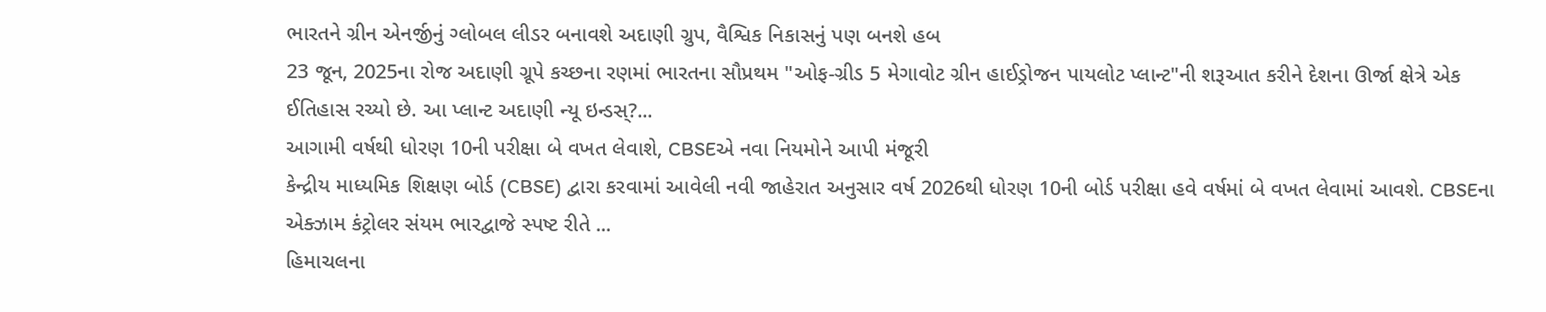ભારતને ગ્રીન એનર્જીનું ગ્લોબલ લીડર બનાવશે અદાણી ગ્રુપ, વૈશ્વિક નિકાસનું પણ બનશે હબ
23 જૂન, 2025ના રોજ અદાણી ગ્રૂપે કચ્છના રણમાં ભારતના સૌપ્રથમ "ઓફ-ગ્રીડ 5 મેગાવોટ ગ્રીન હાઈડ્રોજન પાયલોટ પ્લાન્ટ"ની શરૂઆત કરીને દેશના ઊર્જા ક્ષેત્રે એક ઈતિહાસ રચ્યો છે. આ પ્લાન્ટ અદાણી ન્યૂ ઇન્ડસ્?...
આગામી વર્ષથી ધોરણ 10ની પરીક્ષા બે વખત લેવાશે, CBSEએ નવા નિયમોને આપી મંજૂરી
કેન્દ્રીય માધ્યમિક શિક્ષણ બોર્ડ (CBSE) દ્વારા કરવામાં આવેલી નવી જાહેરાત અનુસાર વર્ષ 2026થી ધોરણ 10ની બોર્ડ પરીક્ષા હવે વર્ષમાં બે વખત લેવામાં આવશે. CBSEના એક્ઝામ કંટ્રોલર સંયમ ભારદ્વાજે સ્પષ્ટ રીતે ...
હિમાચલના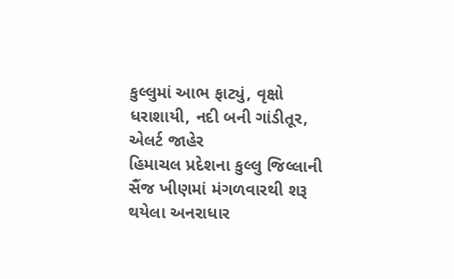કુલ્લુમાં આભ ફાટ્યું, વૃક્ષો ધરાશાયી, નદી બની ગાંડીતૂર, એલર્ટ જાહેર
હિમાચલ પ્રદેશના કુલ્લુ જિલ્લાની સૈંજ ખીણમાં મંગળવારથી શરૂ થયેલા અનરાધાર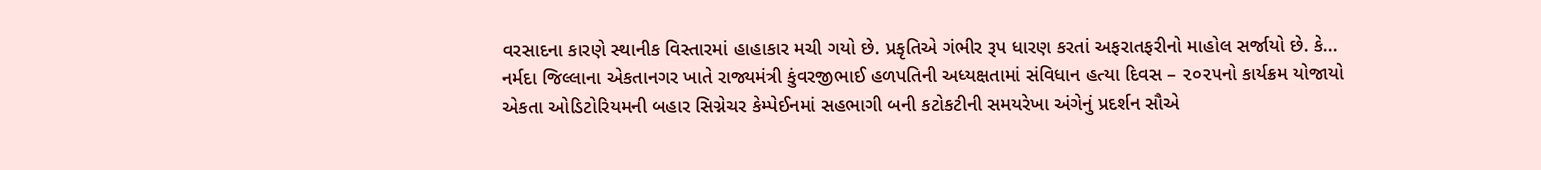વરસાદના કારણે સ્થાનીક વિસ્તારમાં હાહાકાર મચી ગયો છે. પ્રકૃતિએ ગંભીર રૂપ ધારણ કરતાં અફરાતફરીનો માહોલ સર્જાયો છે. કે...
નર્મદા જિલ્લાના એકતાનગર ખાતે રાજ્યમંત્રી કુંવરજીભાઈ હળપતિની અધ્યક્ષતામાં સંવિધાન હત્યા દિવસ – ૨૦૨૫નો કાર્યક્રમ યોજાયો
એકતા ઓડિટોરિયમની બહાર સિગ્નેચર કેમ્પેઈનમાં સહભાગી બની કટોકટીની સમયરેખા અંગેનું પ્રદર્શન સૌએ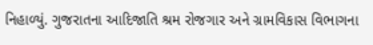નિહાળ્યું. ગુજરાતના આદિજાતિ શ્રમ રોજગાર અને ગ્રામવિકાસ વિભાગના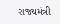રાજ્યમંત્રી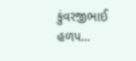કુંવરજીભાઈ હળપ...